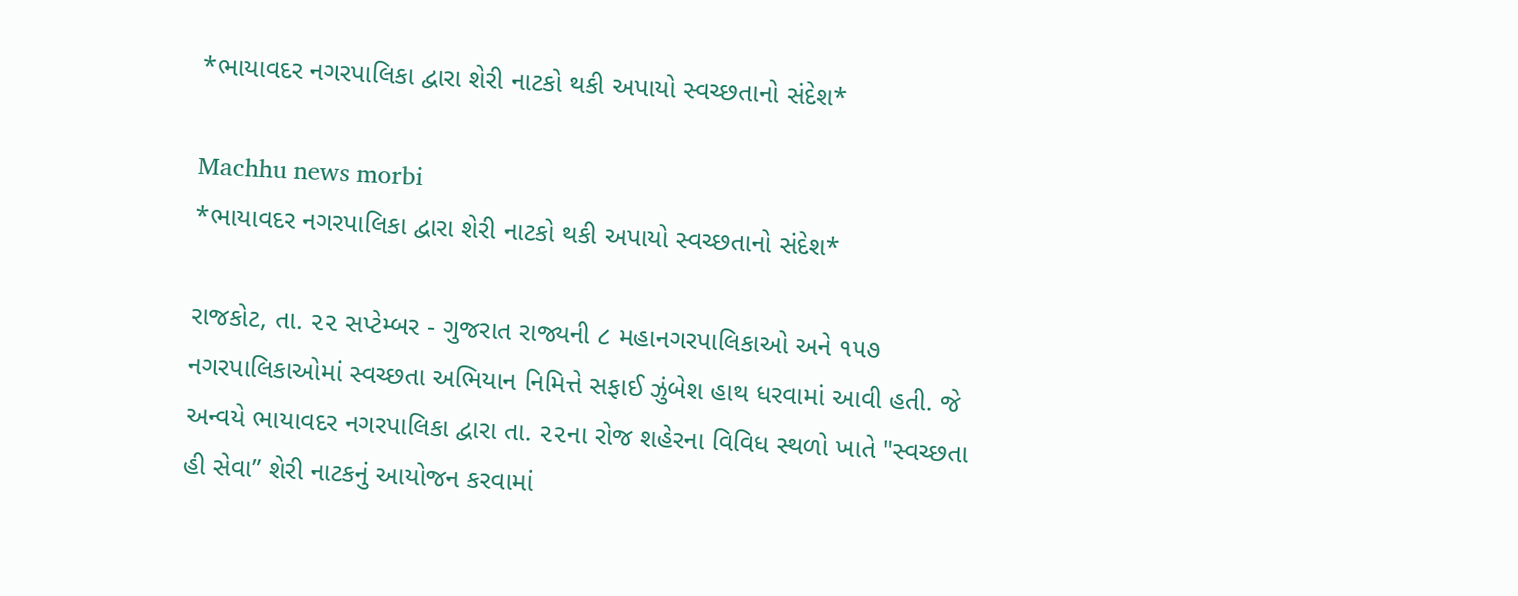*ભાયાવદર નગરપાલિકા દ્વારા શેરી નાટકો થકી અપાયો સ્વચ્છતાનો સંદેશ*

Machhu news morbi
*ભાયાવદર નગરપાલિકા દ્વારા શેરી નાટકો થકી અપાયો સ્વચ્છતાનો સંદેશ*

રાજકોટ, તા. ૨૨ સપ્ટેમ્બર - ગુજરાત રાજ્યની ૮ મહાનગરપાલિકાઓ અને ૧૫૭ નગરપાલિકાઓમાં સ્વચ્છતા અભિયાન નિમિત્તે સફાઈ ઝુંબેશ હાથ ધરવામાં આવી હતી. જે અન્વયે ભાયાવદર નગરપાલિકા દ્વારા તા. ૨૨ના રોજ શહેરના વિવિધ સ્થળો ખાતે "સ્વચ્છતા હી સેવા” શેરી નાટકનું આયોજન કરવામાં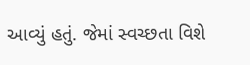આવ્યું હતું. જેમાં સ્વચ્છતા વિશે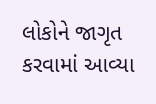લોકોને જાગૃત કરવામાં આવ્યા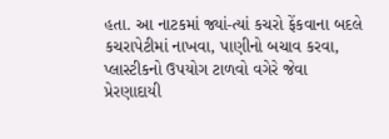હતા. આ નાટકમાં જ્યાં-ત્યાં કચરો ફેંકવાના બદલે કચરાપેટીમાં નાખવા, પાણીનો બચાવ કરવા, પ્લાસ્ટીકનો ઉપયોગ ટાળવો વગેરે જેવા પ્રેરણાદાયી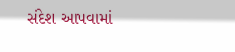સંદેશ આપવામાં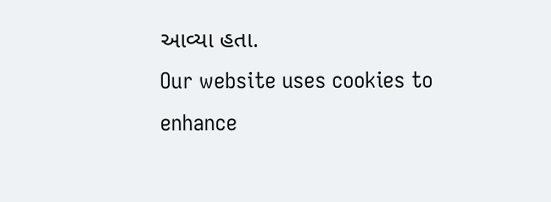આવ્યા હતા.
Our website uses cookies to enhance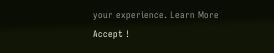your experience. Learn More
Accept !